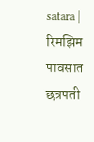satara | रिमझिम पावसात छत्रपती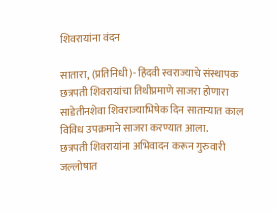शिवरायांना वंदन

सातारा, (प्रतिनिधी)- हिंदवी स्वराज्याचे संस्थापक छत्रपती शिवरायांचा तिथीप्रमाणे साजरा होणारा साडेतीनशेवा शिवराज्याभिषेक दिन साताऱ्यात काल विविध उपक्रमाने साजरा करण्यात आला.
छत्रपती शिवरायांना अभिवादन करून गुरुवारी जल्लोषात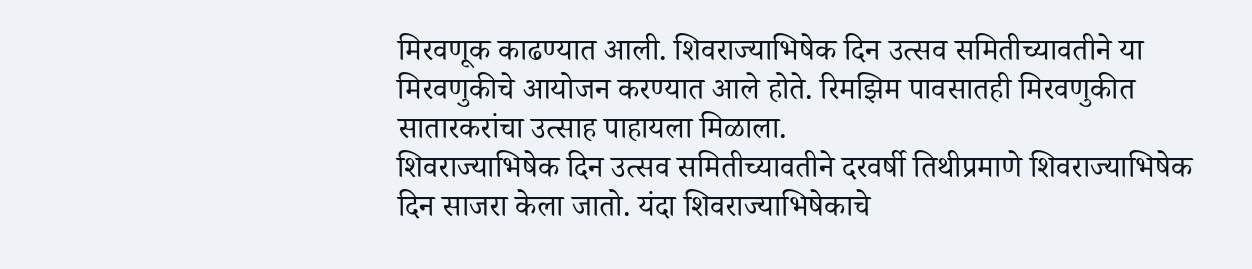मिरवणूक काढण्यात आली. शिवराज्याभिषेक दिन उत्सव समितीच्यावतीने या मिरवणुकीचे आयोजन करण्यात आले होते. रिमझिम पावसातही मिरवणुकीत सातारकरांचा उत्साह पाहायला मिळाला.
शिवराज्याभिषेक दिन उत्सव समितीच्यावतीने दरवर्षी तिथीप्रमाणे शिवराज्याभिषेक दिन साजरा केला जातो. यंदा शिवराज्याभिषेकाचे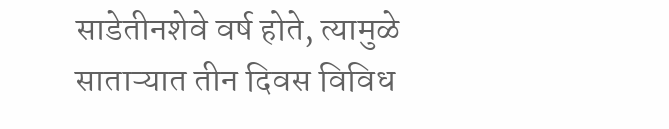साडेतीनशेवे वर्ष होते, त्यामुळे साताऱ्यात तीन दिवस विविध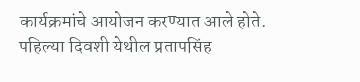कार्यक्रमांचे आयोजन करण्यात आले होते.
पहिल्या दिवशी येथील प्रतापसिंह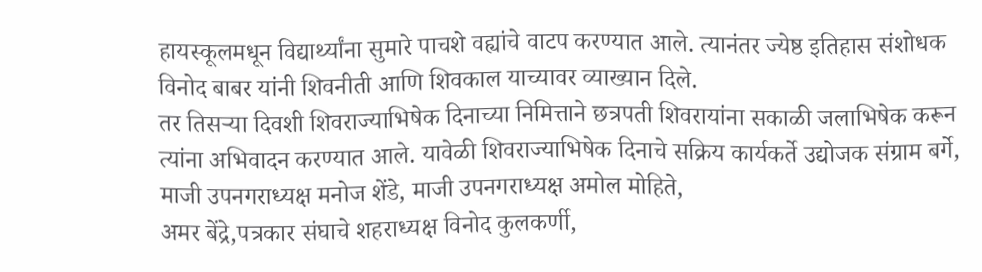हायस्कूलमधून विद्यार्थ्यांना सुमारे पाचशे वह्यांचे वाटप करण्यात आले. त्यानंतर ज्येष्ठ इतिहास संशोधक विनोद बाबर यांनी शिवनीती आणि शिवकाल याच्यावर व्याख्यान दिले.
तर तिसऱ्या दिवशी शिवराज्याभिषेक दिनाच्या निमित्ताने छत्रपती शिवरायांना सकाळी जलाभिषेक करून त्यांना अभिवादन करण्यात आले. यावेळी शिवराज्याभिषेक दिनाचे सक्रिय कार्यकर्ते उद्योजक संग्राम बर्गे, माजी उपनगराध्यक्ष मनोज शेंडे, माजी उपनगराध्यक्ष अमोल मोहिते,
अमर बेंद्रे,पत्रकार संघाचे शहराध्यक्ष विनोद कुलकर्णी,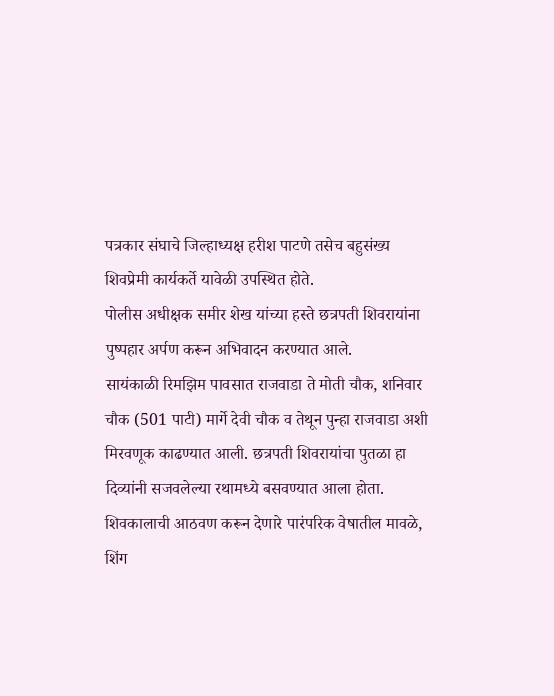पत्रकार संघाचे जिल्हाध्यक्ष हरीश पाटणे तसेच बहुसंख्य शिवप्रेमी कार्यकर्ते यावेळी उपस्थित होते.
पोलीस अधीक्षक समीर शेख यांच्या हस्ते छत्रपती शिवरायांना पुष्पहार अर्पण करून अभिवादन करण्यात आले.
सायंकाळी रिमझिम पावसात राजवाडा ते मोती चौक, शनिवार चौक (501 पाटी) मार्गे देवी चौक व तेथून पुन्हा राजवाडा अशी मिरवणूक काढण्यात आली. छत्रपती शिवरायांचा पुतळा हा दिव्यांनी सजवलेल्या रथामध्ये बसवण्यात आला होता.
शिवकालाची आठवण करून देणारे पारंपरिक वेषातील मावळे, शिंग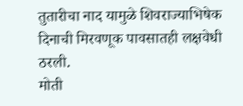तुतारीचा नाद यामुळे शिवराज्याभिषेक दिनाची मिरवणूक पावसातही लक्षवेधी ठरली.
मोती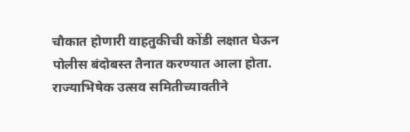चौकात होणारी वाहतुकीची कोंडी लक्षात घेऊन पोलीस बंदोबस्त तैनात करण्यात आला होता. राज्याभिषेक उत्सव समितीच्यावतीने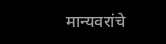मान्यवरांचे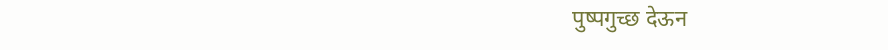पुष्पगुच्छ देऊन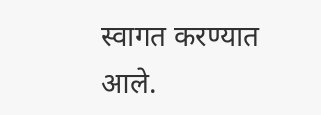स्वागत करण्यात आले.